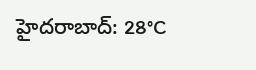హైదరాబాద్: 28°C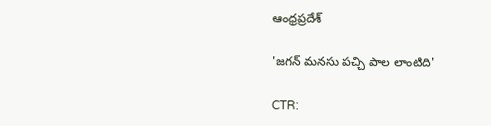ఆంధ్రప్రదేశ్

'జగన్ మనసు పచ్చి పాల లాంటిది'

CTR: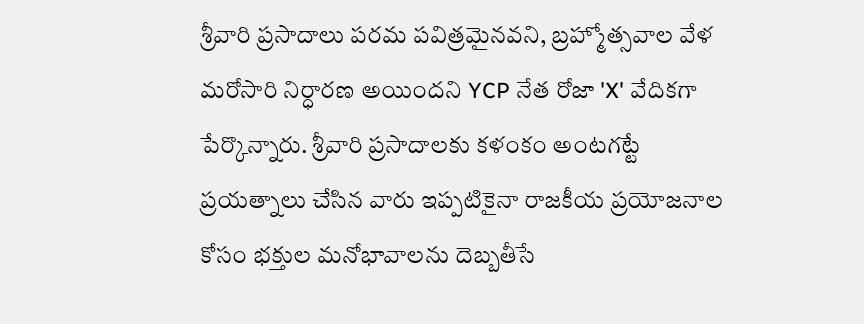శ్రీవారి ప్రసాదాలు పరమ పవిత్రమైనవని, బ్రహ్మోత్సవాల వేళ మరోసారి నిర్ధారణ అయిందని YCP నేత రోజా 'X' వేదికగా పేర్కొన్నారు. శ్రీవారి ప్రసాదాలకు కళంకం అంటగట్టే ప్రయత్నాలు చేసిన వారు ఇప్పటికైనా రాజకీయ ప్రయోజనాల కోసం భక్తుల మనోభావాలను దెబ్బతీసే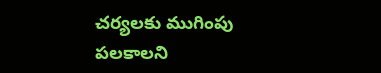చర్యలకు ముగింపు పలకాలని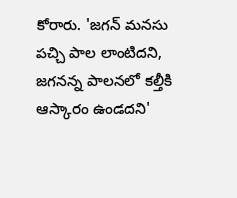కోరారు. 'జగన్ మనసు పచ్చి పాల లాంటిదని, జగనన్న పాలనలో కల్తీకి ఆస్కారం ఉండదని'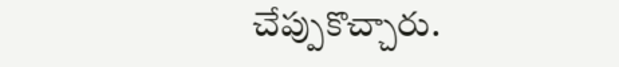చేప్పుకొచ్చారు.